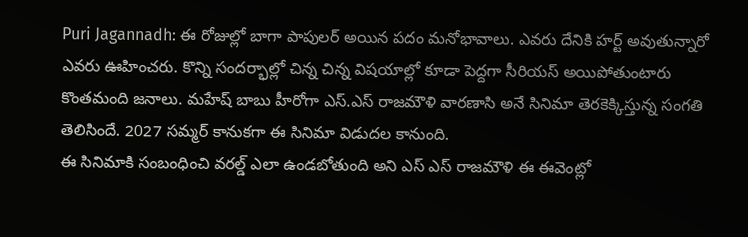Puri Jagannadh: ఈ రోజుల్లో బాగా పాపులర్ అయిన పదం మనోభావాలు. ఎవరు దేనికి హర్ట్ అవుతున్నారో ఎవరు ఊహించరు. కొన్ని సందర్భాల్లో చిన్న చిన్న విషయాల్లో కూడా పెద్దగా సీరియస్ అయిపోతుంటారు కొంతమంది జనాలు. మహేష్ బాబు హీరోగా ఎస్.ఎస్ రాజమౌళి వారణాసి అనే సినిమా తెరకెక్కిస్తున్న సంగతి తెలిసిందే. 2027 సమ్మర్ కానుకగా ఈ సినిమా విడుదల కానుంది.
ఈ సినిమాకి సంబంధించి వరల్డ్ ఎలా ఉండబోతుంది అని ఎస్ ఎస్ రాజమౌళి ఈ ఈవెంట్లో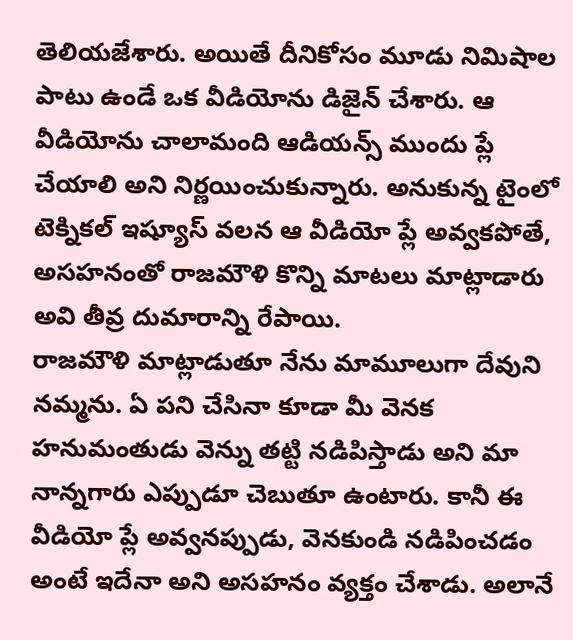తెలియజేశారు. అయితే దీనికోసం మూడు నిమిషాల పాటు ఉండే ఒక వీడియోను డిజైన్ చేశారు. ఆ వీడియోను చాలామంది ఆడియన్స్ ముందు ప్లే చేయాలి అని నిర్ణయించుకున్నారు. అనుకున్న టైంలో టెక్నికల్ ఇష్యూస్ వలన ఆ వీడియో ప్లే అవ్వకపోతే, అసహనంతో రాజమౌళి కొన్ని మాటలు మాట్లాడారు అవి తీవ్ర దుమారాన్ని రేపాయి.
రాజమౌళి మాట్లాడుతూ నేను మామూలుగా దేవుని నమ్మను. ఏ పని చేసినా కూడా మీ వెనక హనుమంతుడు వెన్ను తట్టి నడిపిస్తాడు అని మా నాన్నగారు ఎప్పుడూ చెబుతూ ఉంటారు. కానీ ఈ వీడియో ప్లే అవ్వనప్పుడు, వెనకుండి నడిపించడం అంటే ఇదేనా అని అసహనం వ్యక్తం చేశాడు. అలానే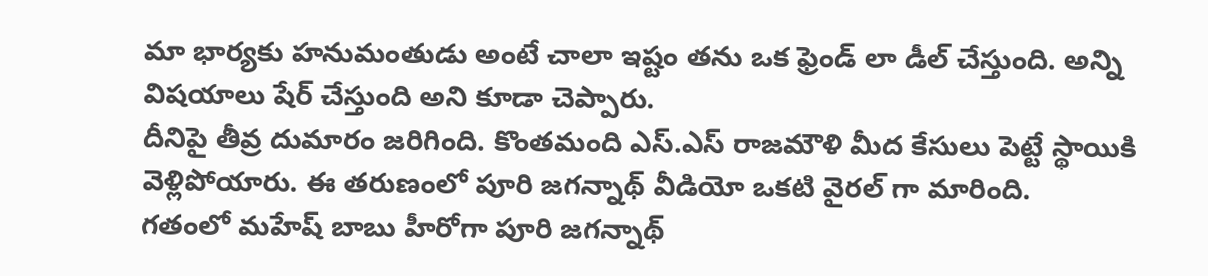మా భార్యకు హనుమంతుడు అంటే చాలా ఇష్టం తను ఒక ఫ్రెండ్ లా డీల్ చేస్తుంది. అన్ని విషయాలు షేర్ చేస్తుంది అని కూడా చెప్పారు.
దీనిపై తీవ్ర దుమారం జరిగింది. కొంతమంది ఎస్.ఎస్ రాజమౌళి మీద కేసులు పెట్టే స్థాయికి వెళ్లిపోయారు. ఈ తరుణంలో పూరి జగన్నాథ్ వీడియో ఒకటి వైరల్ గా మారింది.
గతంలో మహేష్ బాబు హీరోగా పూరి జగన్నాథ్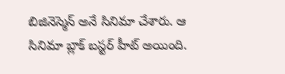బిజినెస్మెన్ అనే సినిమా చేశారు. ఆ సినిమా బ్లాక్ బస్టర్ హీట్ అయింది.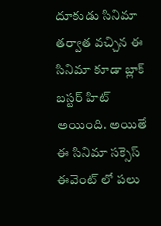దూకుడు సినిమా తర్వాత వచ్చిన ఈ సినిమా కూడా బ్లాక్ బస్టర్ హిట్ అయింది. అయితే ఈ సినిమా సక్సెస్ ఈవెంట్ లో పలు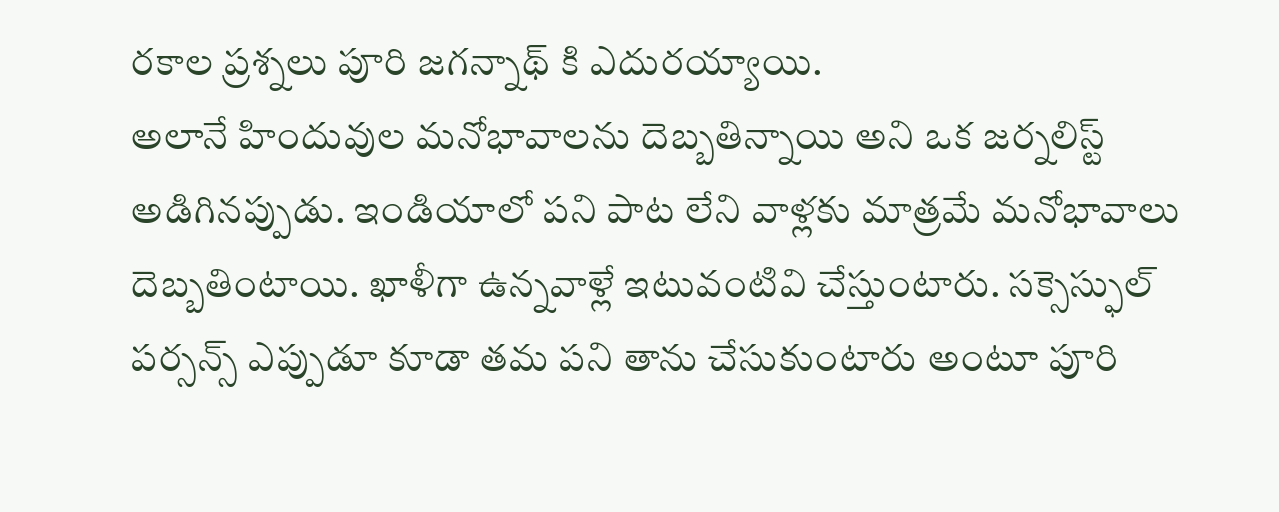రకాల ప్రశ్నలు పూరి జగన్నాథ్ కి ఎదురయ్యాయి.
అలానే హిందువుల మనోభావాలను దెబ్బతిన్నాయి అని ఒక జర్నలిస్ట్ అడిగినప్పుడు. ఇండియాలో పని పాట లేని వాళ్లకు మాత్రమే మనోభావాలు దెబ్బతింటాయి. ఖాళీగా ఉన్నవాళ్లే ఇటువంటివి చేస్తుంటారు. సక్సెస్ఫుల్ పర్సన్స్ ఎప్పుడూ కూడా తమ పని తాను చేసుకుంటారు అంటూ పూరి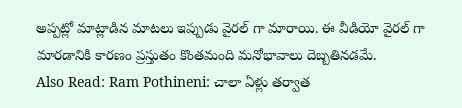అప్పట్లో మాట్లాడిన మాటలు ఇప్పుడు వైరల్ గా మారాయి. ఈ వీడియో వైరల్ గా మారడానికి కారణం ప్రస్తుతం కొంతమంది మనోభావాలు దెబ్బతినడమే.
Also Read: Ram Pothineni: చాలా ఏళ్లు తర్వాత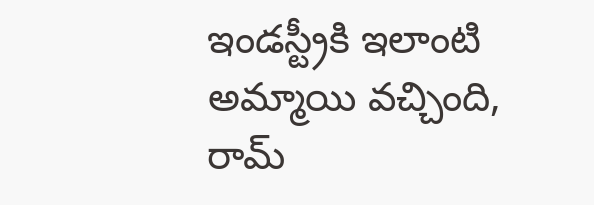ఇండస్ట్రీకి ఇలాంటి అమ్మాయి వచ్చింది, రామ్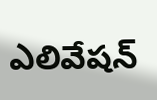ఎలివేషన్